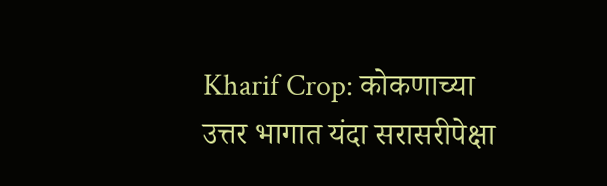Kharif Crop: कोकणाच्या उत्तर भागात यंदा सरासरीपेक्षा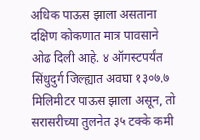अधिक पाऊस झाला असताना दक्षिण कोकणात मात्र पावसाने ओढ दिली आहे. ४ ऑगस्टपर्यंत सिंधुदुर्ग जिल्ह्यात अवघा १३०७.७ मिलिमीटर पाऊस झाला असून, तो सरासरीच्या तुलनेत ३५ टक्के कमी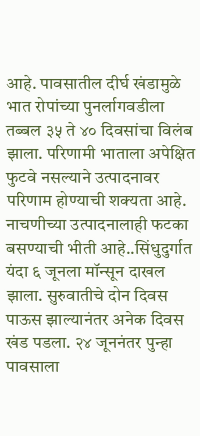आहे. पावसातील दीर्घ खंडामुळे भात रोपांच्या पुनर्लागवडीला तब्बल ३५ ते ४० दिवसांचा विलंब झाला. परिणामी भाताला अपेक्षित फुटवे नसल्याने उत्पादनावर परिणाम होण्याची शक्यता आहे. नाचणीच्या उत्पादनालाही फटका बसण्याची भीती आहे..सिंधुदुर्गात यंदा ६ जूनला मॉन्सून दाखल झाला. सुरुवातीचे दोन दिवस पाऊस झाल्यानंतर अनेक दिवस खंड पडला. २४ जूननंतर पुन्हा पावसाला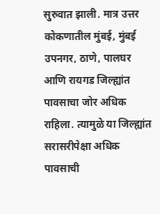सुरुवात झाली. मात्र उत्तर कोकणातील मुंबई, मुंबई उपनगर, ठाणे, पालघर आणि रायगड जिल्ह्यांत पावसाचा जोर अधिक राहिला. त्यामुळे या जिल्ह्यांत सरासरीपेक्षा अधिक पावसाची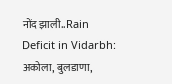नोंद झाली..Rain Deficit in Vidarbh: अकोला, बुलडाणा,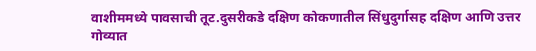वाशीममध्ये पावसाची तूट.दुसरीकडे दक्षिण कोकणातील सिंधुदुर्गासह दक्षिण आणि उत्तर गोव्यात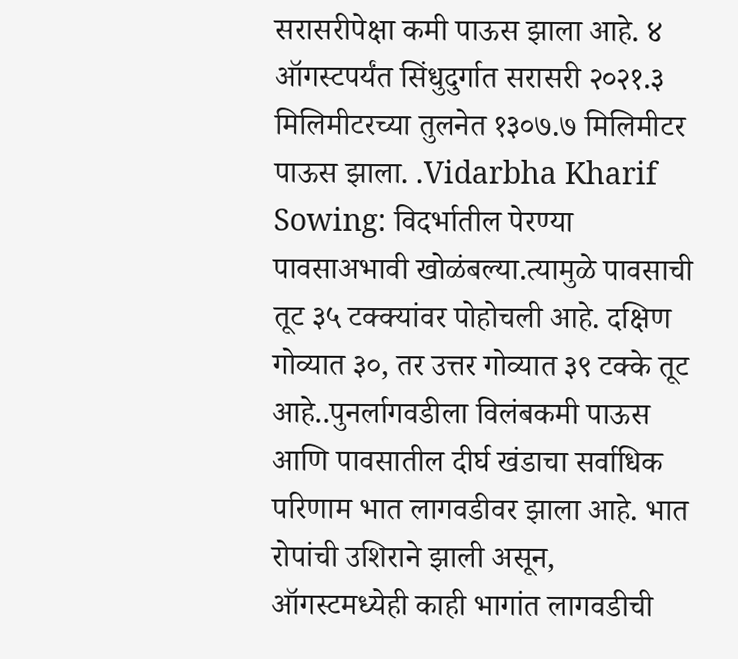सरासरीपेक्षा कमी पाऊस झाला आहे. ४ ऑगस्टपर्यंत सिंधुदुर्गात सरासरी २०२१.३ मिलिमीटरच्या तुलनेत १३०७.७ मिलिमीटर पाऊस झाला. .Vidarbha Kharif Sowing: विदर्भातील पेरण्या पावसाअभावी खोळंबल्या.त्यामुळे पावसाची तूट ३५ टक्क्यांवर पोहोचली आहे. दक्षिण गोव्यात ३०, तर उत्तर गोव्यात ३९ टक्के तूट आहे..पुनर्लागवडीला विलंबकमी पाऊस आणि पावसातील दीर्घ खंडाचा सर्वाधिक परिणाम भात लागवडीवर झाला आहे. भात रोपांची उशिराने झाली असून, ऑगस्टमध्येही काही भागांत लागवडीची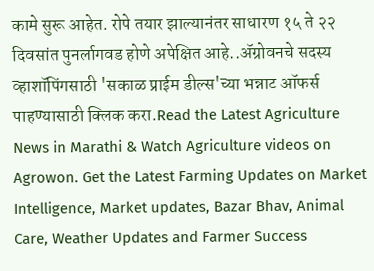कामे सुरू आहेत. रोपे तयार झाल्यानंतर साधारण १५ ते २२ दिवसांत पुनर्लागवड होणे अपेक्षित आहे..ॲग्रोवनचे सदस्य व्हाशॉपिंगसाठी 'सकाळ प्राईम डील्स'च्या भन्नाट ऑफर्स पाहण्यासाठी क्लिक करा.Read the Latest Agriculture News in Marathi & Watch Agriculture videos on Agrowon. Get the Latest Farming Updates on Market Intelligence, Market updates, Bazar Bhav, Animal Care, Weather Updates and Farmer Success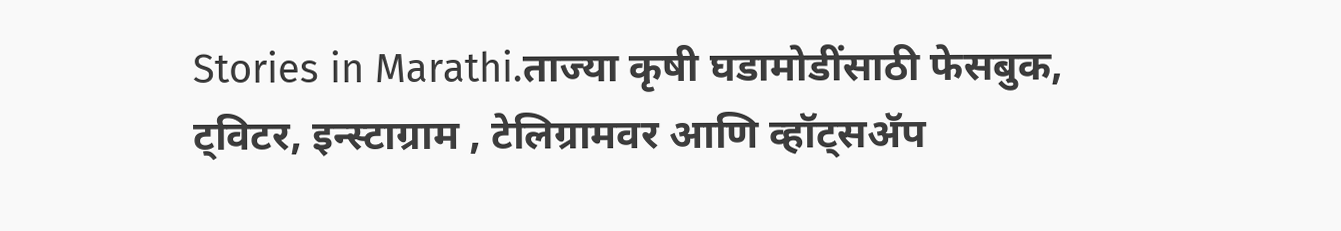Stories in Marathi.ताज्या कृषी घडामोडींसाठी फेसबुक, ट्विटर, इन्स्टाग्राम , टेलिग्रामवर आणि व्हॉट्सॲप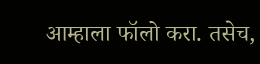आम्हाला फॉलो करा. तसेच,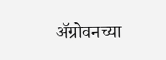ॲग्रोवनच्या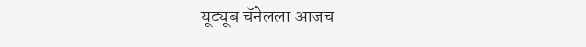यूट्यूब चॅनेलला आजच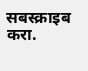सबस्क्राइब करा.